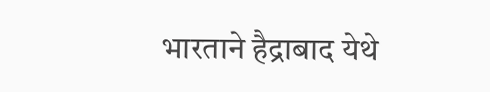भारताने हैद्राबाद येथे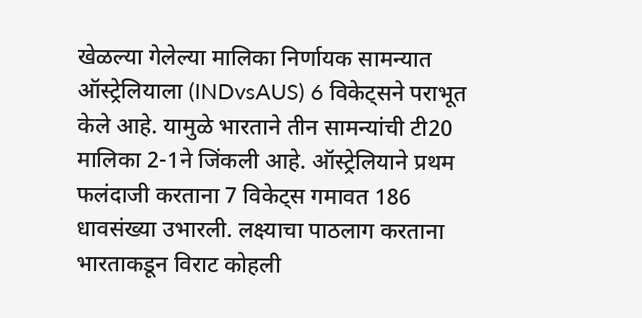खेळल्या गेलेल्या मालिका निर्णायक सामन्यात ऑस्ट्रेलियाला (INDvsAUS) 6 विकेट्सने पराभूत केले आहे. यामुळे भारताने तीन सामन्यांची टी20 मालिका 2-1ने जिंकली आहे. ऑस्ट्रेलियाने प्रथम फलंदाजी करताना 7 विकेट्स गमावत 186 धावसंख्या उभारली. लक्ष्याचा पाठलाग करताना भारताकडून विराट कोहली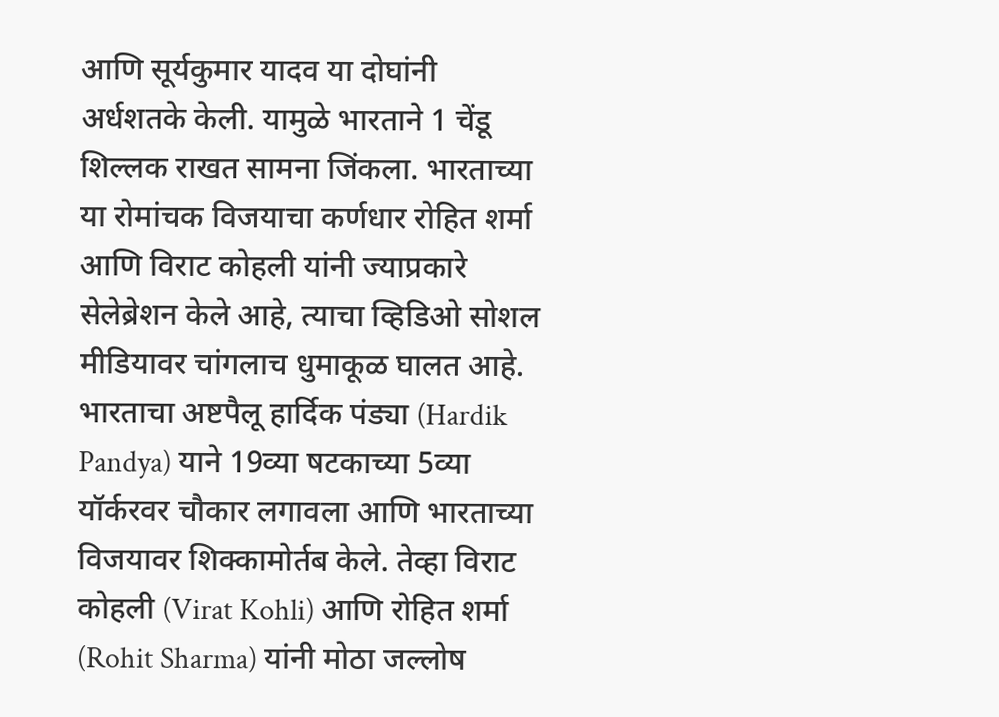आणि सूर्यकुमार यादव या दोघांनी अर्धशतके केली. यामुळे भारताने 1 चेंडू शिल्लक राखत सामना जिंकला. भारताच्या या रोमांचक विजयाचा कर्णधार रोहित शर्मा आणि विराट कोहली यांनी ज्याप्रकारे सेलेब्रेशन केले आहे, त्याचा व्हिडिओ सोशल मीडियावर चांगलाच धुमाकूळ घालत आहे.
भारताचा अष्टपैलू हार्दिक पंड्या (Hardik Pandya) याने 19व्या षटकाच्या 5व्या यॉर्करवर चौकार लगावला आणि भारताच्या विजयावर शिक्कामोर्तब केले. तेव्हा विराट कोहली (Virat Kohli) आणि रोहित शर्मा (Rohit Sharma) यांनी मोठा जल्लोष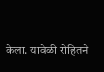केला. यावेळी रोहितने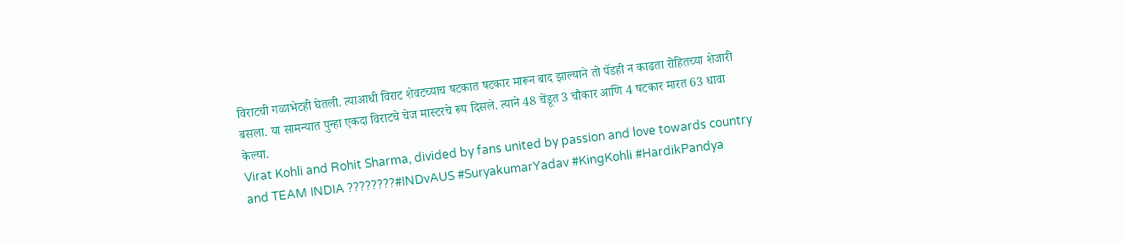विराटची गळाभेटही घेतली. त्याआधी विराट शेवटच्याच षटकात षटकार मारून बाद झाल्याने तो पॅडही न काढता रोहितच्या शेजारी बसला. या सामन्यात पुन्हा एकदा विराटचे चेज मास्टरचे रूप दिसले. त्याने 48 चेंडूत 3 चौकार आणि 4 षटकार मारत 63 धावा केल्या.
Virat Kohli and Rohit Sharma, divided by fans united by passion and love towards country and TEAM INDIA ????????#INDvAUS #SuryakumarYadav #KingKohli #HardikPandya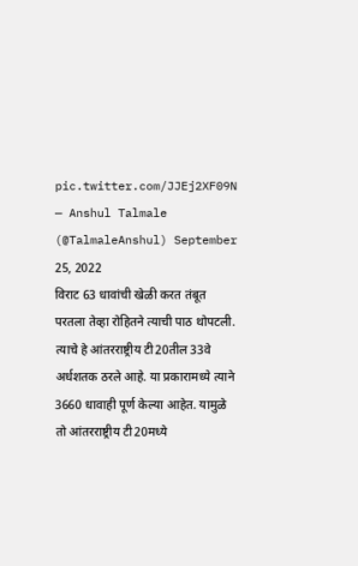pic.twitter.com/JJEj2XF09N
— Anshul Talmale (@TalmaleAnshul) September 25, 2022
विराट 63 धावांची खेळी करत तंबूत परतला तेव्हा रोहितने त्याची पाठ थोपटली. त्याचे हे आंतरराष्ट्रीय टी20तील 33वे अर्धशतक ठरले आहे. या प्रकारामध्ये त्याने 3660 धावाही पूर्ण केल्या आहेत. यामुळे तो आंतरराष्ट्रीय टी20मध्ये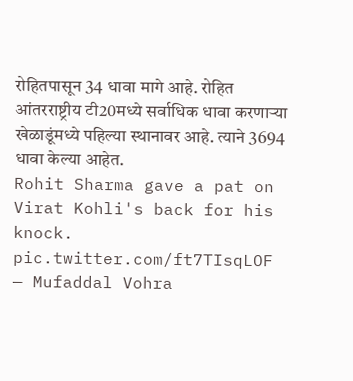रोहितपासून 34 धावा मागे आहे. रोहित आंतरराष्ट्रीय टी20मध्ये सर्वाधिक धावा करणाऱ्या खेळाडूंमध्ये पहिल्या स्थानावर आहे. त्याने 3694 धावा केल्या आहेत.
Rohit Sharma gave a pat on Virat Kohli's back for his knock. pic.twitter.com/ft7TIsqLOF
— Mufaddal Vohra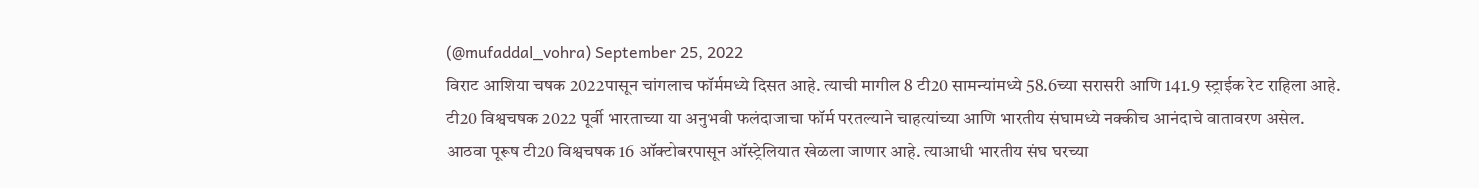(@mufaddal_vohra) September 25, 2022
विराट आशिया चषक 2022पासून चांगलाच फॉर्ममध्ये दिसत आहे. त्याची मागील 8 टी20 सामन्यांमध्ये 58.6च्या सरासरी आणि 141.9 स्ट्राईक रेट राहिला आहे. टी20 विश्वचषक 2022 पूर्वी भारताच्या या अनुभवी फलंदाजाचा फॉर्म परतल्याने चाहत्यांच्या आणि भारतीय संघामध्ये नक्कीच आनंदाचे वातावरण असेल.
आठवा पूरूष टी20 विश्वचषक 16 ऑक्टोबरपासून ऑस्ट्रेलियात खेळला जाणार आहे. त्याआधी भारतीय संघ घरच्या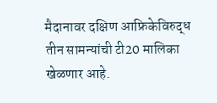मैदानावर दक्षिण आफ्रिकेविरुद्ध तीन सामन्यांची टी20 मालिका खेळणार आहे.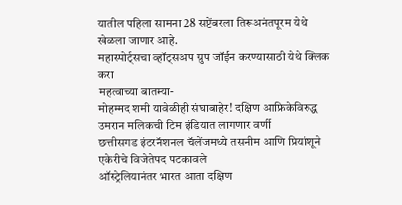यातील पहिला सामना 28 सप्टेंबरला तिरूअनंतपूरम येथे खेळला जाणार आहे.
महास्पोर्ट्सचा व्हॉट्सअप ग्रुप जॉईन करण्यासाठी येथे क्लिक करा
महत्वाच्या बातम्या-
मोहम्मद शमी यावेळीही संघाबाहेर! दक्षिण आफ्रिकेविरुद्ध उमरान मलिकची टिम इंडियात लागणार वर्णी
छत्तीसगड इंटरनॅशनल चॅलेंजमध्ये तसनीम आणि प्रियांशूने एकेरीचे विजेतेपद पटकावले
ऑस्ट्रेलियानंतर भारत आता दक्षिण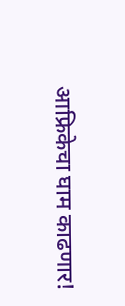आफ्रिकेचा घाम काढणार!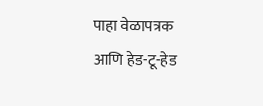पाहा वेळापत्रक आणि हेड-टू-हेड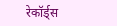रेकॉर्ड्स